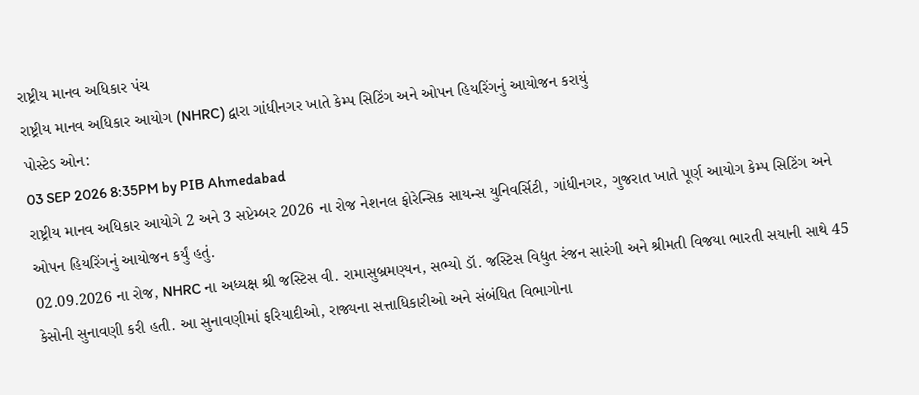રાષ્ટ્રીય માનવ અધિકાર પંચ
રાષ્ટ્રીય માનવ અધિકાર આયોગ (NHRC) દ્વારા ગાંધીનગર ખાતે કેમ્પ સિટિંગ અને ઓપન હિયરિંગનું આયોજન કરાયું
પોસ્ટેડ ઓન:
03 SEP 2026 8:35PM by PIB Ahmedabad
રાષ્ટ્રીય માનવ અધિકાર આયોગે 2 અને 3 સપ્ટેમ્બર 2026 ના રોજ નેશનલ ફોરેન્સિક સાયન્સ યુનિવર્સિટી, ગાંધીનગર, ગુજરાત ખાતે પૂર્ણ આયોગ કેમ્પ સિટિંગ અને ઓપન હિયરિંગનું આયોજન કર્યું હતું.
02.09.2026 ના રોજ, NHRC ના અધ્યક્ષ શ્રી જસ્ટિસ વી. રામાસુબ્રમણ્યન, સભ્યો ડૉ. જસ્ટિસ વિદ્યુત રંજન સારંગી અને શ્રીમતી વિજયા ભારતી સયાની સાથે 45 કેસોની સુનાવણી કરી હતી. આ સુનાવણીમાં ફરિયાદીઓ, રાજ્યના સત્તાધિકારીઓ અને સંબંધિત વિભાગોના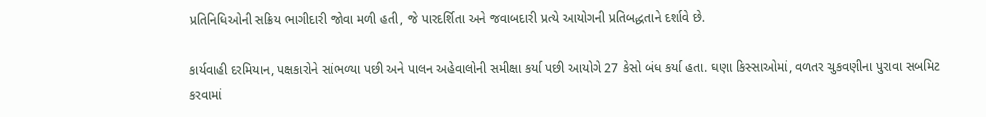પ્રતિનિધિઓની સક્રિય ભાગીદારી જોવા મળી હતી, જે પારદર્શિતા અને જવાબદારી પ્રત્યે આયોગની પ્રતિબદ્ધતાને દર્શાવે છે.

કાર્યવાહી દરમિયાન, પક્ષકારોને સાંભળ્યા પછી અને પાલન અહેવાલોની સમીક્ષા કર્યા પછી આયોગે 27 કેસો બંધ કર્યા હતા. ઘણા કિસ્સાઓમાં, વળતર ચુકવણીના પુરાવા સબમિટ કરવામાં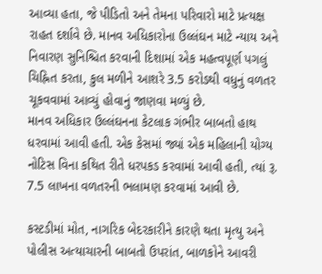આવ્યા હતા, જે પીડિતો અને તેમના પરિવારો માટે પ્રત્યક્ષ રાહત દર્શાવે છે. માનવ અધિકારોના ઉલ્લંઘન માટે ન્યાય અને નિવારણ સુનિશ્ચિત કરવાની દિશામાં એક મહત્વપૂર્ણ પગલું ચિહ્નિત કરતા, કુલ મળીને આશરે 3.5 કરોડથી વધુનું વળતર ચૂકવવામાં આવ્યું હોવાનું જાણવા મળ્યું છે.
માનવ અધિકાર ઉલ્લંઘનના કેટલાક ગંભીર બાબતો હાથ ધરવામાં આવી હતી. એક કેસમાં જ્યાં એક મહિલાની યોગ્ય નોટિસ વિના કથિત રીતે ધરપકડ કરવામાં આવી હતી, ત્યાં રૂ. 7.5 લાખના વળતરની ભલામણ કરવામાં આવી છે.

કસ્ટડીમાં મોત, નાગરિક બેદરકારીને કારણે થતા મૃત્યુ અને પોલીસ અત્યાચારની બાબતો ઉપરાંત, બાળકોને આવરી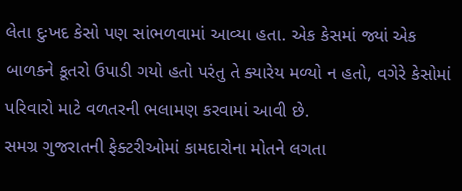લેતા દુઃખદ કેસો પણ સાંભળવામાં આવ્યા હતા. એક કેસમાં જ્યાં એક બાળકને કૂતરો ઉપાડી ગયો હતો પરંતુ તે ક્યારેય મળ્યો ન હતો, વગેરે કેસોમાં પરિવારો માટે વળતરની ભલામણ કરવામાં આવી છે.
સમગ્ર ગુજરાતની ફેક્ટરીઓમાં કામદારોના મોતને લગતા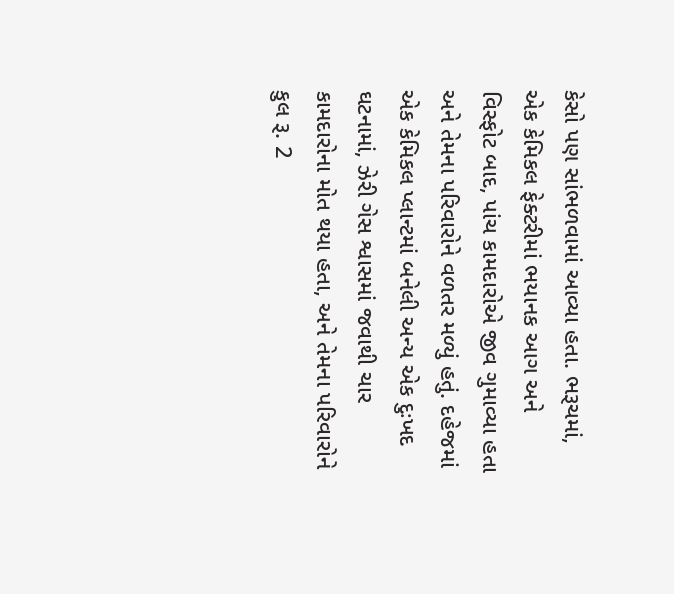કેસો પણ સાંભળવામાં આવ્યા હતા. ભરૂચમાં, એક કેમિકલ ફેક્ટરીમાં ભયાનક આગ અને વિસ્ફોટ બાદ, પાંચ કામદારોએ જીવ ગુમાવ્યા હતા અને તેમના પરિવારોને વળતર મળ્યું હતું. દહેજમાં એક કેમિકલ પ્લાન્ટમાં બનેલી અન્ય એક દુઃખદ ઘટનામાં, ઝેરી ગેસ શ્વાસમાં જવાથી ચાર કામદારોના મોત થયા હતા, અને તેમના પરિવારોને કુલ રૂ. 2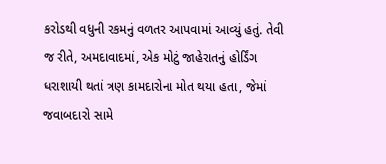કરોડથી વધુની રકમનું વળતર આપવામાં આવ્યું હતું. તેવી જ રીતે, અમદાવાદમાં, એક મોટું જાહેરાતનું હોર્ડિંગ ધરાશાયી થતાં ત્રણ કામદારોના મોત થયા હતા, જેમાં જવાબદારો સામે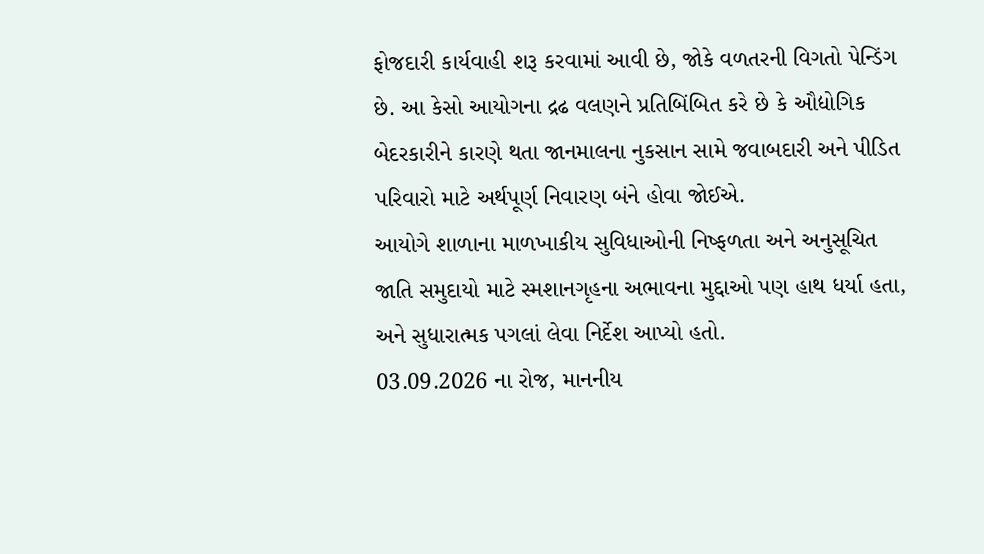ફોજદારી કાર્યવાહી શરૂ કરવામાં આવી છે, જોકે વળતરની વિગતો પેન્ડિંગ છે. આ કેસો આયોગના દ્રઢ વલણને પ્રતિબિંબિત કરે છે કે ઔદ્યોગિક બેદરકારીને કારણે થતા જાનમાલના નુકસાન સામે જવાબદારી અને પીડિત પરિવારો માટે અર્થપૂર્ણ નિવારણ બંને હોવા જોઈએ.
આયોગે શાળાના માળખાકીય સુવિધાઓની નિષ્ફળતા અને અનુસૂચિત જાતિ સમુદાયો માટે સ્મશાનગૃહના અભાવના મુદ્દાઓ પણ હાથ ધર્યા હતા, અને સુધારાત્મક પગલાં લેવા નિર્દેશ આપ્યો હતો.
03.09.2026 ના રોજ, માનનીય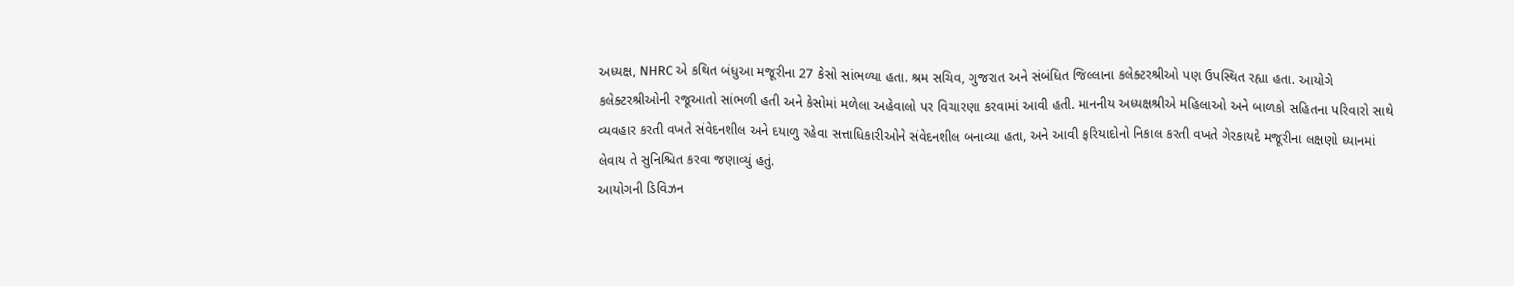અધ્યક્ષ, NHRC એ કથિત બંધુઆ મજૂરીના 27 કેસો સાંભળ્યા હતા. શ્રમ સચિવ, ગુજરાત અને સંબંધિત જિલ્લાના કલેક્ટરશ્રીઓ પણ ઉપસ્થિત રહ્યા હતા. આયોગે કલેક્ટરશ્રીઓની રજૂઆતો સાંભળી હતી અને કેસોમાં મળેલા અહેવાલો પર વિચારણા કરવામાં આવી હતી. માનનીય અધ્યક્ષશ્રીએ મહિલાઓ અને બાળકો સહિતના પરિવારો સાથે વ્યવહાર કરતી વખતે સંવેદનશીલ અને દયાળુ રહેવા સત્તાધિકારીઓને સંવેદનશીલ બનાવ્યા હતા, અને આવી ફરિયાદોનો નિકાલ કરતી વખતે ગેરકાયદે મજૂરીના લક્ષણો ધ્યાનમાં લેવાય તે સુનિશ્ચિત કરવા જણાવ્યું હતું.
આયોગની ડિવિઝન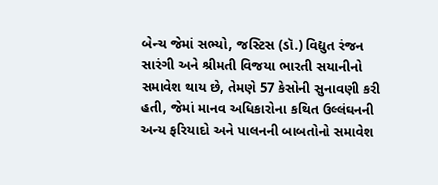બેન્ચ જેમાં સભ્યો, જસ્ટિસ (ડૉ.) વિદ્યુત રંજન સારંગી અને શ્રીમતી વિજયા ભારતી સયાનીનો સમાવેશ થાય છે, તેમણે 57 કેસોની સુનાવણી કરી હતી, જેમાં માનવ અધિકારોના કથિત ઉલ્લંઘનની અન્ય ફરિયાદો અને પાલનની બાબતોનો સમાવેશ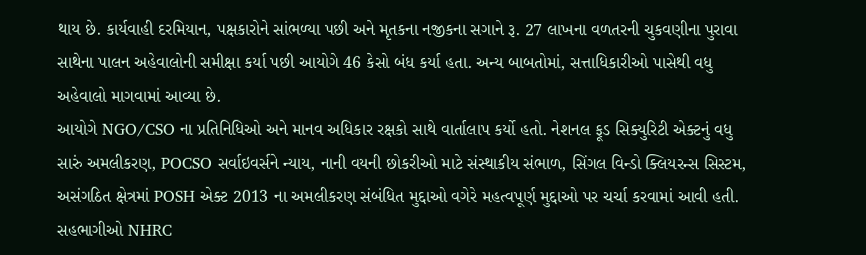થાય છે. કાર્યવાહી દરમિયાન, પક્ષકારોને સાંભળ્યા પછી અને મૃતકના નજીકના સગાને રૂ. 27 લાખના વળતરની ચુકવણીના પુરાવા સાથેના પાલન અહેવાલોની સમીક્ષા કર્યા પછી આયોગે 46 કેસો બંધ કર્યા હતા. અન્ય બાબતોમાં, સત્તાધિકારીઓ પાસેથી વધુ અહેવાલો માગવામાં આવ્યા છે.
આયોગે NGO/CSO ના પ્રતિનિધિઓ અને માનવ અધિકાર રક્ષકો સાથે વાર્તાલાપ કર્યો હતો. નેશનલ ફૂડ સિક્યુરિટી એક્ટનું વધુ સારું અમલીકરણ, POCSO સર્વાઇવર્સને ન્યાય, નાની વયની છોકરીઓ માટે સંસ્થાકીય સંભાળ, સિંગલ વિન્ડો ક્લિયરન્સ સિસ્ટમ, અસંગઠિત ક્ષેત્રમાં POSH એક્ટ 2013 ના અમલીકરણ સંબંધિત મુદ્દાઓ વગેરે મહત્વપૂર્ણ મુદ્દાઓ પર ચર્ચા કરવામાં આવી હતી. સહભાગીઓ NHRC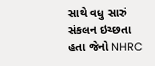સાથે વધુ સારું સંકલન ઇચ્છતા હતા જેનો NHRC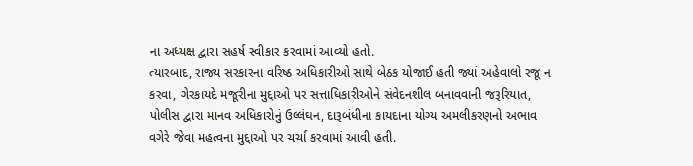ના અધ્યક્ષ દ્વારા સહર્ષ સ્વીકાર કરવામાં આવ્યો હતો.
ત્યારબાદ, રાજ્ય સરકારના વરિષ્ઠ અધિકારીઓ સાથે બેઠક યોજાઈ હતી જ્યાં અહેવાલો રજૂ ન કરવા, ગેરકાયદે મજૂરીના મુદ્દાઓ પર સત્તાધિકારીઓને સંવેદનશીલ બનાવવાની જરૂરિયાત, પોલીસ દ્વારા માનવ અધિકારોનું ઉલ્લંઘન, દારૂબંધીના કાયદાના યોગ્ય અમલીકરણનો અભાવ વગેરે જેવા મહત્વના મુદ્દાઓ પર ચર્ચા કરવામાં આવી હતી.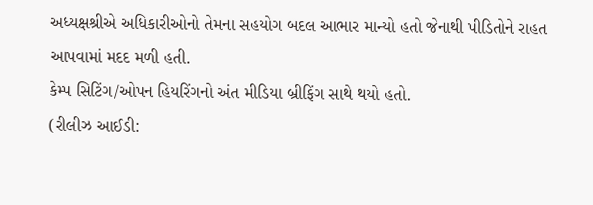અધ્યક્ષશ્રીએ અધિકારીઓનો તેમના સહયોગ બદલ આભાર માન્યો હતો જેનાથી પીડિતોને રાહત આપવામાં મદદ મળી હતી.
કેમ્પ સિટિંગ/ઓપન હિયરિંગનો અંત મીડિયા બ્રીફિંગ સાથે થયો હતો.
(રીલીઝ આઈડી: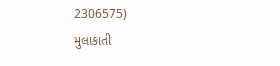2306575)
મુલાકાતી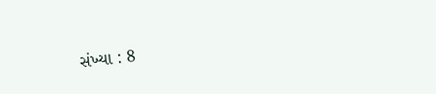સંખ્યા : 8